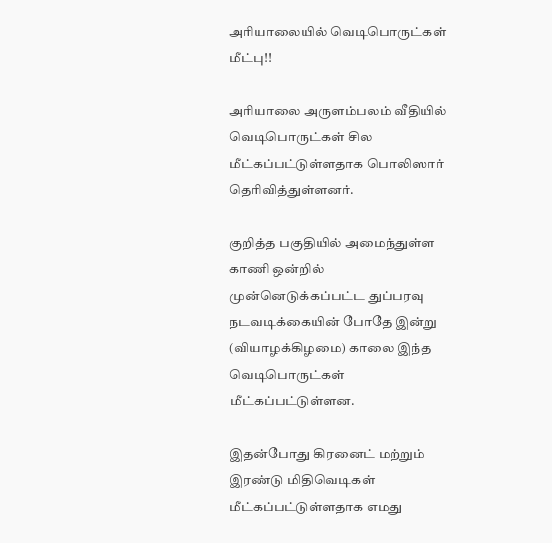அரியாலையில் வெடிபொருட்கள் மீட்பு!!

அரியாலை அருளம்பலம் வீதியில் வெடிபொருட்கள் சில மீட்கப்பட்டுள்ளதாக பொலிஸார் தெரிவித்துள்ளனர்.

குறித்த பகுதியில் அமைந்துள்ள காணி ஒன்றில் முன்னெடுக்கப்பட்ட துப்பரவு நடவடிக்கையின் போதே இன்று (வியாழக்கிழமை) காலை இந்த வெடிபொருட்கள் மீட்கப்பட்டுள்ளன.

இதன்போது கிரனைட் மற்றும் இரண்டு மிதிவெடிகள் மீட்கப்பட்டுள்ளதாக எமது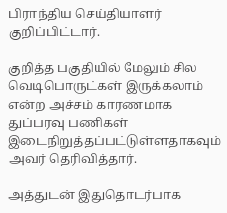பிராந்திய செய்தியாளர் குறிப்பிட்டார்.

குறித்த பகுதியில் மேலும் சில வெடிபொருட்கள் இருக்கலாம் என்ற அச்சம் காரணமாக துப்பரவு பணிகள் இடைநிறுத்தப்பட்டுள்ளதாகவும் அவர் தெரிவித்தார்.

அத்துடன் இதுதொடர்பாக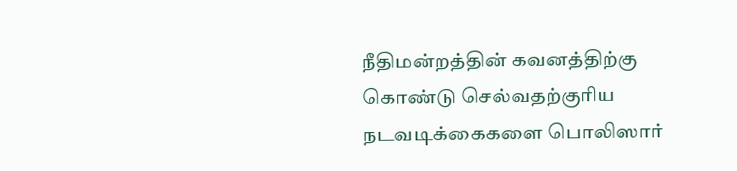நீதிமன்றத்தின் கவனத்திற்கு கொண்டு செல்வதற்குரிய நடவடிக்கைகளை பொலிஸார்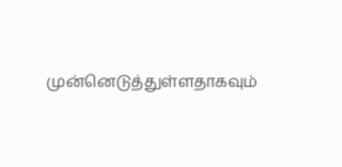முன்னெடுத்துள்ளதாகவும்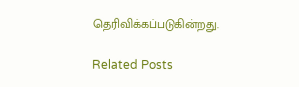தெரிவிக்கப்படுகின்றது.

Related Posts